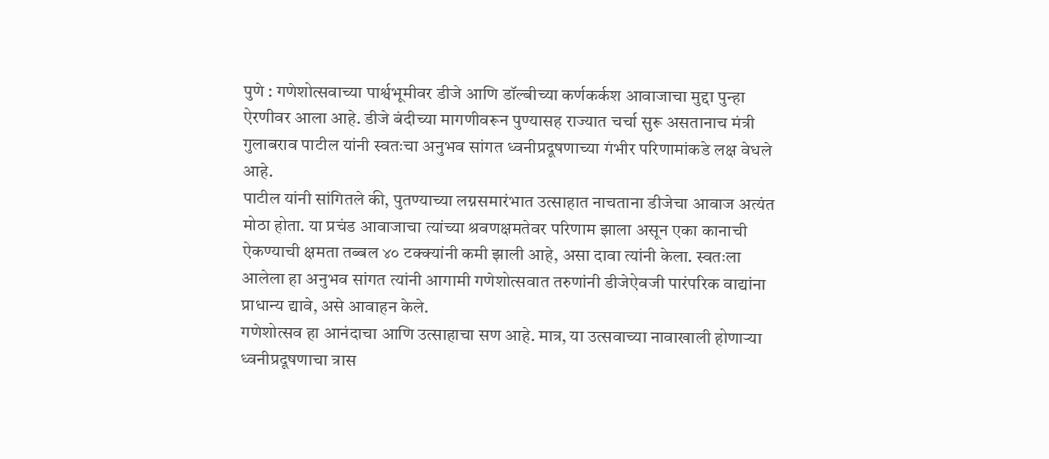पुणे : गणेशोत्सवाच्या पार्श्वभूमीवर डीजे आणि डॉल्बीच्या कर्णकर्कश आवाजाचा मुद्दा पुन्हा ऐरणीवर आला आहे. डीजे बंदीच्या मागणीवरून पुण्यासह राज्यात चर्चा सुरू असतानाच मंत्री गुलाबराव पाटील यांनी स्वतःचा अनुभव सांगत ध्वनीप्रदूषणाच्या गंभीर परिणामांकडे लक्ष वेधले आहे.
पाटील यांनी सांगितले की, पुतण्याच्या लग्नसमारंभात उत्साहात नाचताना डीजेचा आवाज अत्यंत मोठा होता. या प्रचंड आवाजाचा त्यांच्या श्रवणक्षमतेवर परिणाम झाला असून एका कानाची ऐकण्याची क्षमता तब्बल ४० टक्क्यांनी कमी झाली आहे, असा दावा त्यांनी केला. स्वतःला आलेला हा अनुभव सांगत त्यांनी आगामी गणेशोत्सवात तरुणांनी डीजेऐवजी पारंपरिक वाद्यांना प्राधान्य द्यावे, असे आवाहन केले.
गणेशोत्सव हा आनंदाचा आणि उत्साहाचा सण आहे. मात्र, या उत्सवाच्या नावाखाली होणाऱ्या ध्वनीप्रदूषणाचा त्रास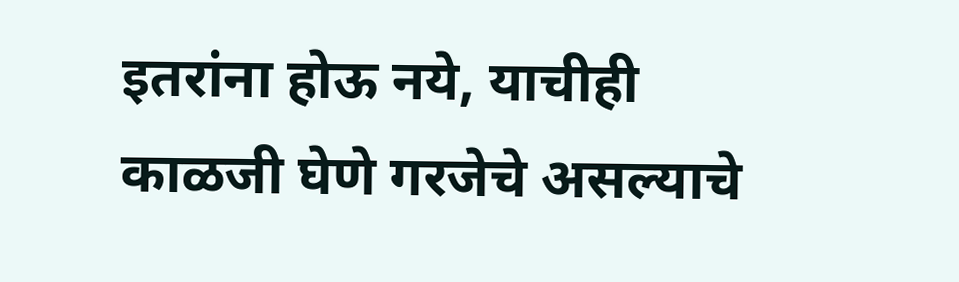इतरांना होऊ नये, याचीही काळजी घेणे गरजेचे असल्याचे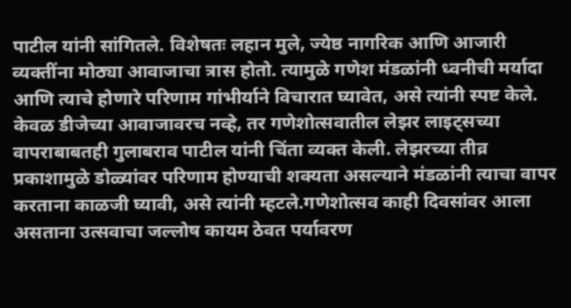पाटील यांनी सांगितले. विशेषतः लहान मुले, ज्येष्ठ नागरिक आणि आजारी व्यक्तींना मोठ्या आवाजाचा त्रास होतो. त्यामुळे गणेश मंडळांनी ध्वनीची मर्यादा आणि त्याचे होणारे परिणाम गांभीर्याने विचारात घ्यावेत, असे त्यांनी स्पष्ट केले.
केवळ डीजेच्या आवाजावरच नव्हे, तर गणेशोत्सवातील लेझर लाइट्सच्या वापराबाबतही गुलाबराव पाटील यांनी चिंता व्यक्त केली. लेझरच्या तीव्र प्रकाशामुळे डोळ्यांवर परिणाम होण्याची शक्यता असल्याने मंडळांनी त्याचा वापर करताना काळजी घ्यावी, असे त्यांनी म्हटले.गणेशोत्सव काही दिवसांवर आला असताना उत्सवाचा जल्लोष कायम ठेवत पर्यावरण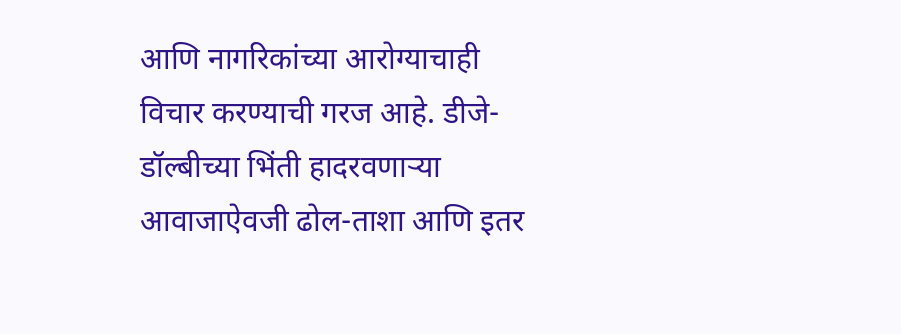आणि नागरिकांच्या आरोग्याचाही विचार करण्याची गरज आहे. डीजे-डॉल्बीच्या भिंती हादरवणाऱ्या आवाजाऐवजी ढोल-ताशा आणि इतर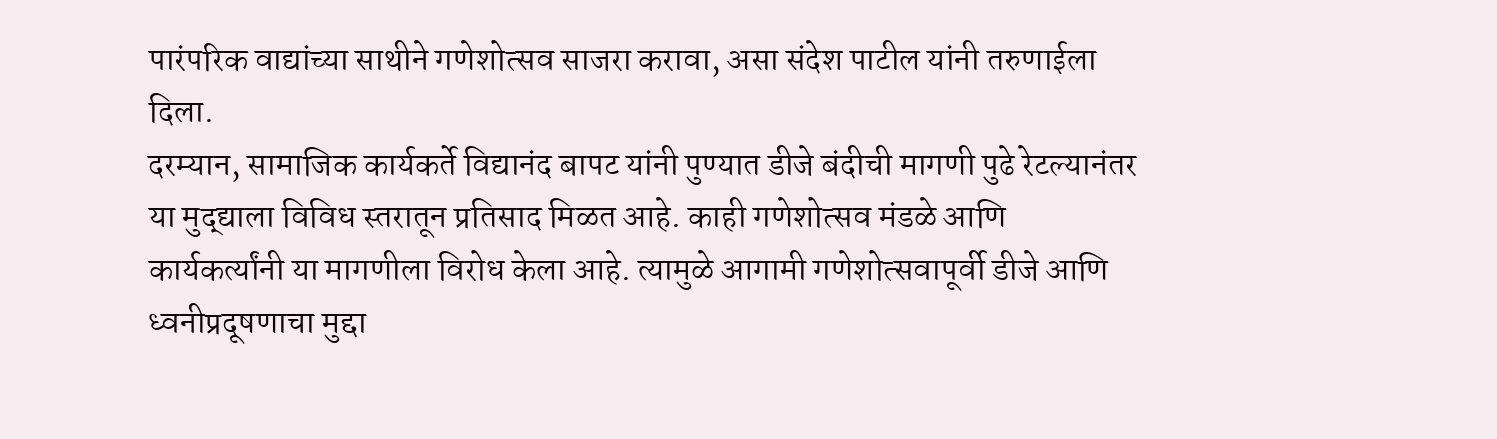पारंपरिक वाद्यांच्या साथीने गणेशोत्सव साजरा करावा, असा संदेश पाटील यांनी तरुणाईला दिला.
दरम्यान, सामाजिक कार्यकर्ते विद्यानंद बापट यांनी पुण्यात डीजे बंदीची मागणी पुढे रेटल्यानंतर या मुद्द्याला विविध स्तरातून प्रतिसाद मिळत आहे. काही गणेशोत्सव मंडळे आणि कार्यकर्त्यांनी या मागणीला विरोध केला आहे. त्यामुळे आगामी गणेशोत्सवापूर्वी डीजे आणि ध्वनीप्रदूषणाचा मुद्दा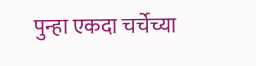पुन्हा एकदा चर्चेच्या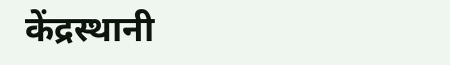केंद्रस्थानी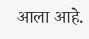आला आहे.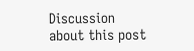Discussion about this post